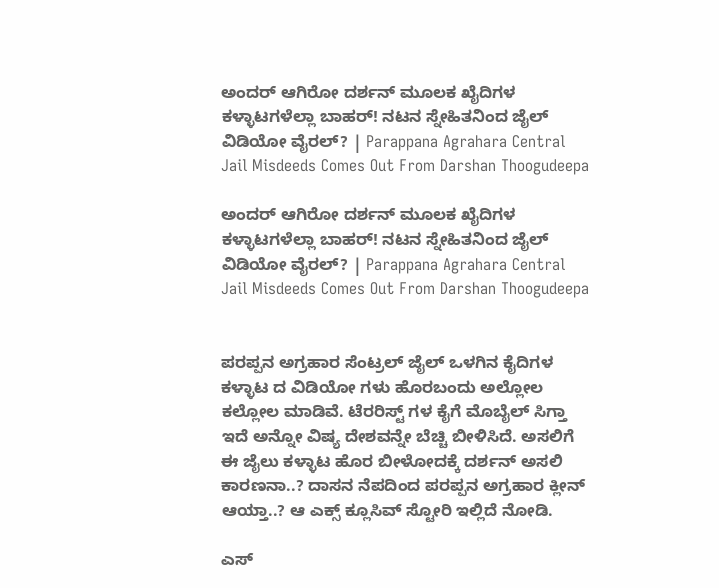ಅಂದರ್ ಆಗಿರೋ ದರ್ಶನ್ ಮೂಲಕ ಖೈದಿಗಳ ಕಳ್ಳಾಟಗಳೆಲ್ಲಾ ಬಾಹರ್! ನಟನ ಸ್ನೇಹಿತನಿಂದ ಜೈಲ್ ವಿಡಿಯೋ ವೈರಲ್? | Parappana Agrahara Central Jail Misdeeds Comes Out From Darshan Thoogudeepa

ಅಂದರ್ ಆಗಿರೋ ದರ್ಶನ್ ಮೂಲಕ ಖೈದಿಗಳ ಕಳ್ಳಾಟಗಳೆಲ್ಲಾ ಬಾಹರ್! ನಟನ ಸ್ನೇಹಿತನಿಂದ ಜೈಲ್ ವಿಡಿಯೋ ವೈರಲ್? | Parappana Agrahara Central Jail Misdeeds Comes Out From Darshan Thoogudeepa


ಪರಪ್ಪನ ಅಗ್ರಹಾರ ಸೆಂಟ್ರಲ್ ಜೈಲ್ ಒಳಗಿನ ಕೈದಿಗಳ ಕಳ್ಳಾಟ ದ ವಿಡಿಯೋ ಗಳು ಹೊರಬಂದು ಅಲ್ಲೋಲ ಕಲ್ಲೋಲ ಮಾಡಿವೆ. ಟೆರರಿಸ್ಟ್ ಗಳ ಕೈಗೆ ಮೊಬೈಲ್ ಸಿಗ್ತಾ ಇದೆ ಅನ್ನೋ ವಿಷ್ಯ ದೇಶವನ್ನೇ ಬೆಚ್ಚಿ ಬೀಳಿಸಿದೆ. ಅಸಲಿಗೆ ಈ ಜೈಲು ಕಳ್ಳಾಟ ಹೊರ ಬೀಳೋದಕ್ಕೆ ದರ್ಶನ್ ಅಸಲಿ ಕಾರಣನಾ..? ದಾಸನ ನೆಪದಿಂದ ಪರಪ್ಪನ ಅಗ್ರಹಾರ ಕ್ಲೀನ್ ಆಯ್ತಾ..? ಆ ಎಕ್ಸ್ ಕ್ಲೂಸಿವ್ ಸ್ಟೋರಿ ಇಲ್ಲಿದೆ ನೋಡಿ.

ಎಸ್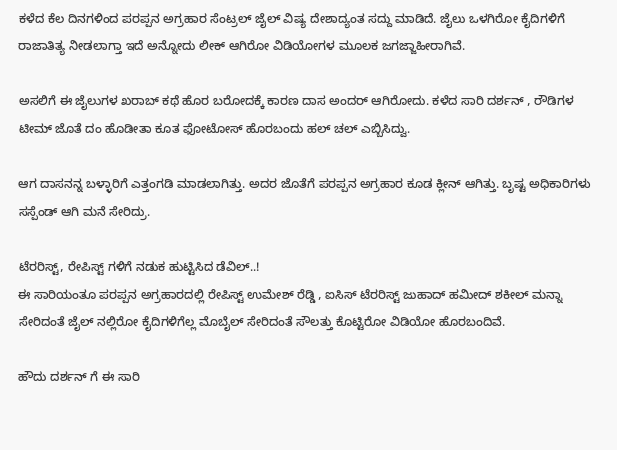ಕಳೆದ ಕೆಲ ದಿನಗಳಿಂದ ಪರಪ್ಪನ ಅಗ್ರಹಾರ ಸೆಂಟ್ರಲ್ ಜೈಲ್ ವಿಷ್ಯ ದೇಶಾದ್ಯಂತ ಸದ್ದು ಮಾಡಿದೆ. ಜೈಲು ಒಳಗಿರೋ ಕೈದಿಗಳಿಗೆ ರಾಜಾತಿತ್ಯ ನೀಡಲಾಗ್ತಾ ಇದೆ ಅನ್ನೋದು ಲೀಕ್ ಆಗಿರೋ ವಿಡಿಯೋಗಳ ಮೂಲಕ ಜಗಜ್ಜಾಹೀರಾಗಿವೆ.

ಅಸಲಿಗೆ ಈ ಜೈಲುಗಳ ಖರಾಬ್ ಕಥೆ ಹೊರ ಬರೋದಕ್ಕೆ ಕಾರಣ ದಾಸ ಅಂದರ್ ಆಗಿರೋದು. ಕಳೆದ ಸಾರಿ ದರ್ಶನ್ , ರೌಡಿಗಳ ಟೀಮ್ ಜೊತೆ ದಂ ಹೊಡೀತಾ ಕೂತ ಫೋಟೋಸ್ ಹೊರಬಂದು ಹಲ್ ಚಲ್ ಎಬ್ಬಿಸಿದ್ವು.

ಆಗ ದಾಸನನ್ನ ಬಳ್ಳಾರಿಗೆ ಎತ್ತಂಗಡಿ ಮಾಡಲಾಗಿತ್ತು. ಅದರ ಜೊತೆಗೆ ಪರಪ್ಪನ ಅಗ್ರಹಾರ ಕೂಡ ಕ್ಲೀನ್ ಆಗಿತ್ತು. ಬೃಷ್ಟ ಅಧಿಕಾರಿಗಳು ಸಸ್ಪೆಂಡ್ ಆಗಿ ಮನೆ ಸೇರಿದ್ರು.

ಟೆರರಿಸ್ಟ್, ರೇಪಿಸ್ಟ್ ಗಳಿಗೆ ನಡುಕ ಹುಟ್ಟಿಸಿದ ಡೆವಿಲ್..!
ಈ ಸಾರಿಯಂತೂ ಪರಪ್ಪನ ಅಗ್ರಹಾರದಲ್ಲಿ ರೇಪಿಸ್ಟ್ ಉಮೇಶ್ ರೆಡ್ಡಿ , ಐಸಿಸ್ ಟೆರರಿಸ್ಟ್ ಜುಹಾದ್ ಹಮೀದ್ ಶಕೀಲ್ ಮನ್ನಾ ಸೇರಿದಂತೆ ಜೈಲ್ ನಲ್ಲಿರೋ ಕೈದಿಗಳಿಗೆಲ್ಲ ಮೊಬೈಲ್ ಸೇರಿದಂತೆ ಸೌಲತ್ತು ಕೊಟ್ಟಿರೋ ವಿಡಿಯೋ ಹೊರಬಂದಿವೆ.

ಹೌದು ದರ್ಶನ್ ಗೆ ಈ ಸಾರಿ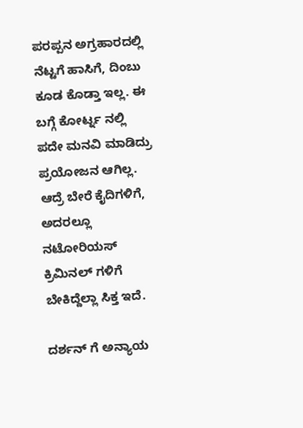ಪರಪ್ಪನ ಅಗ್ರಹಾರದಲ್ಲಿ ನೆಟ್ಟಗೆ ಹಾಸಿಗೆ, ದಿಂಬು ಕೂಡ ಕೊಡ್ತಾ ಇಲ್ಲ. ಈ ಬಗ್ಗೆ ಕೋರ್ಟ್ನ ನಲ್ಲಿ ಪದೇ ಮನವಿ ಮಾಡಿದ್ರು ಪ್ರಯೋಜನ ಆಗಿಲ್ಲ. ಆದ್ರೆ ಬೇರೆ ಕೈದಿಗಳಿಗೆ, ಅದರಲ್ಲೂ ನಟೋರಿಯಸ್ ಕ್ರಿಮಿನಲ್ ಗಳಿಗೆ ಬೇಕಿದ್ದೆಲ್ಲಾ ಸಿಕ್ತ ಇದೆ.

ದರ್ಶನ್ ಗೆ ಅನ್ಯಾಯ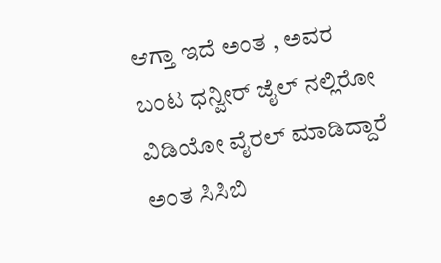ಆಗ್ತಾ ಇದೆ ಅಂತ , ಅವರ ಬಂಟ ಧನ್ವೀರ್ ಜೈಲ್ ನಲ್ಲಿರೋ ವಿಡಿಯೋ ವೈರಲ್ ಮಾಡಿದ್ದಾರೆ ಅಂತ ಸಿಸಿಬಿ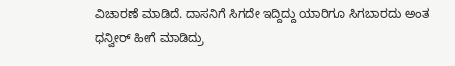ವಿಚಾರಣೆ ಮಾಡಿದೆ. ದಾಸನಿಗೆ ಸಿಗದೇ ಇದ್ದಿದ್ದು ಯಾರಿಗೂ ಸಿಗಬಾರದು ಅಂತ ಧನ್ವೀರ್ ಹೀಗೆ ಮಾಡಿದ್ರು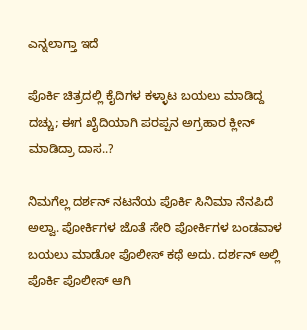ಎನ್ನಲಾಗ್ತಾ ಇದೆ

ಪೊರ್ಕಿ ಚಿತ್ರದಲ್ಲಿ ಕೈದಿಗಳ ಕಳ್ಳಾಟ ಬಯಲು ಮಾಡಿದ್ದ ದಚ್ಚು; ಈಗ ಖೈದಿಯಾಗಿ ಪರಪ್ಪನ ಅಗ್ರಹಾರ ಕ್ಲೀನ್ ಮಾಡಿದ್ರಾ ದಾಸ..?

ನಿಮಗೆಲ್ಲ ದರ್ಶನ್ ನಟನೆಯ ಪೊರ್ಕಿ ಸಿನಿಮಾ ನೆನಪಿದೆ ಅಲ್ವಾ. ಪೋರ್ಕಿಗಳ ಜೊತೆ ಸೇರಿ ಪೋರ್ಕಿಗಳ ಬಂಡವಾಳ ಬಯಲು ಮಾಡೋ ಪೊಲೀಸ್ ಕಥೆ ಅದು. ದರ್ಶನ್ ಅಲ್ಲಿ ಪೊರ್ಕಿ ಪೊಲೀಸ್ ಆಗಿ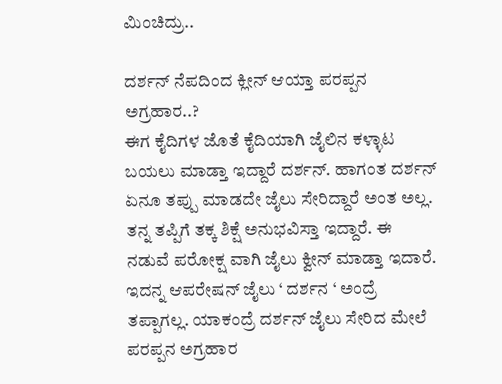ಮಿಂಚಿದ್ರು..

ದರ್ಶನ್ ನೆಪದಿಂದ ಕ್ಲೀನ್ ಆಯ್ತಾ ಪರಪ್ಪನ ಅಗ್ರಹಾರ..?
ಈಗ ಕೈದಿಗಳ ಜೊತೆ ಕೈದಿಯಾಗಿ ಜೈಲಿನ ಕಳ್ಳಾಟ ಬಯಲು ಮಾಡ್ತಾ ಇದ್ದಾರೆ ದರ್ಶನ್. ಹಾಗಂತ ದರ್ಶನ್ ಏನೂ ತಪ್ಪು ಮಾಡದೇ ಜೈಲು ಸೇರಿದ್ದಾರೆ ಅಂತ ಅಲ್ಲ. ತನ್ನ ತಪ್ಪಿಗೆ ತಕ್ಕ ಶಿಕ್ಷೆ ಅನುಭವಿಸ್ತಾ ಇದ್ದಾರೆ. ಈ ನಡುವೆ ಪರೋಕ್ಷ ವಾಗಿ ಜೈಲು ಕ್ವೀನ್ ಮಾಡ್ತಾ ಇದಾರೆ. ಇದನ್ನ ಆಪರೇಷನ್ ಜೈಲು ‘ ದರ್ಶನ ‘ ಅಂದ್ರೆ ತಪ್ಪಾಗಲ್ಲ. ಯಾಕಂದ್ರೆ ದರ್ಶನ್ ಜೈಲು ಸೇರಿದ ಮೇಲೆ ಪರಪ್ಪನ ಅಗ್ರಹಾರ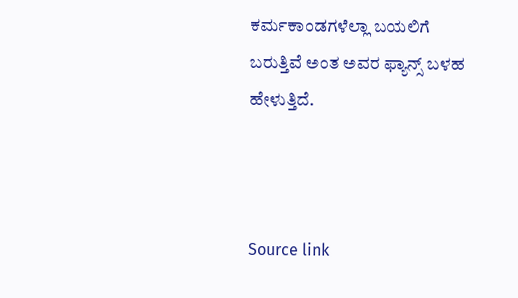ಕರ್ಮಕಾಂಡಗಳೆಲ್ಲಾ ಬಯಲಿಗೆ ಬರುತ್ತಿವೆ ಅಂತ ಅವರ ಫ್ಯಾನ್ಸ್ ಬಳಹ ಹೇಳುತ್ತಿದೆ.



Source link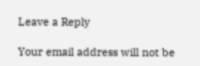Leave a Reply

Your email address will not be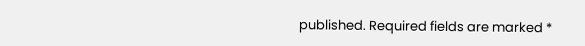published. Required fields are marked *